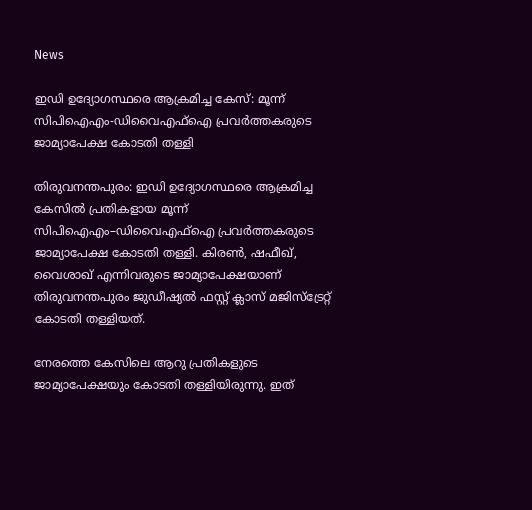News

ഇഡി ഉദ്യോഗസ്ഥരെ ആക്രമിച്ച കേസ്: മൂന്ന് സിപിഐഎം-ഡിവൈഎഫ്‌ഐ പ്രവർത്തകരുടെ ജാമ്യാപേക്ഷ കോടതി തള്ളി

തിരുവനന്തപുരം: ഇഡി ഉദ്യോഗസ്ഥരെ ആക്രമിച്ച കേസിൽ പ്രതികളായ മൂന്ന് സിപിഐഎം–ഡിവൈഎഫ്‌ഐ പ്രവർത്തകരുടെ ജാമ്യാപേക്ഷ കോടതി തള്ളി. കിരൺ, ഷഫീഖ്, വൈശാഖ് എന്നിവരുടെ ജാമ്യാപേക്ഷയാണ് തിരുവനന്തപുരം ജുഡീഷ്യൽ ഫസ്റ്റ് ക്ലാസ് മജിസ്ട്രേറ്റ് കോടതി തള്ളിയത്.

നേരത്തെ കേസിലെ ആറു പ്രതികളുടെ ജാമ്യാപേക്ഷയും കോടതി തള്ളിയിരുന്നു. ഇത്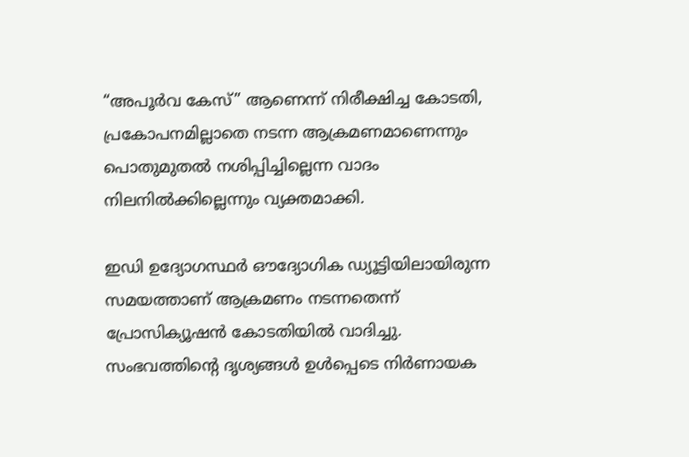“അപൂർവ കേസ്” ആണെന്ന് നിരീക്ഷിച്ച കോടതി, പ്രകോപനമില്ലാതെ നടന്ന ആക്രമണമാണെന്നും പൊതുമുതൽ നശിപ്പിച്ചില്ലെന്ന വാദം നിലനിൽക്കില്ലെന്നും വ്യക്തമാക്കി.

ഇഡി ഉദ്യോഗസ്ഥർ ഔദ്യോഗിക ഡ്യൂട്ടിയിലായിരുന്ന സമയത്താണ് ആക്രമണം നടന്നതെന്ന് പ്രോസിക്യൂഷൻ കോടതിയിൽ വാദിച്ചു. സംഭവത്തിന്റെ ദൃശ്യങ്ങൾ ഉൾപ്പെടെ നിർണായക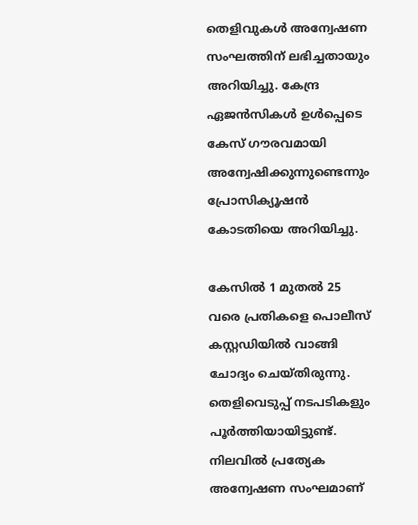തെളിവുകൾ അന്വേഷണ സംഘത്തിന് ലഭിച്ചതായും അറിയിച്ചു. കേന്ദ്ര ഏജൻസികൾ ഉൾപ്പെടെ കേസ് ഗൗരവമായി അന്വേഷിക്കുന്നുണ്ടെന്നും പ്രോസിക്യൂഷൻ കോടതിയെ അറിയിച്ചു.

കേസിൽ 1 മുതൽ 25 വരെ പ്രതികളെ പൊലീസ് കസ്റ്റഡിയിൽ വാങ്ങി ചോദ്യം ചെയ്തിരുന്നു. തെളിവെടുപ്പ് നടപടികളും പൂർത്തിയായിട്ടുണ്ട്. നിലവിൽ പ്രത്യേക അന്വേഷണ സംഘമാണ്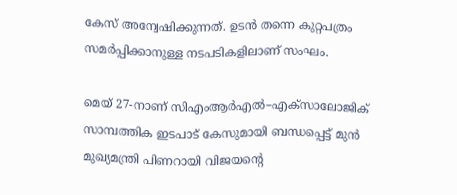കേസ് അന്വേഷിക്കുന്നത്. ഉടൻ തന്നെ കുറ്റപത്രം സമർപ്പിക്കാനുള്ള നടപടികളിലാണ് സംഘം.

മെയ് 27-നാണ് സിഎംആർഎൽ–എക്സാലോജിക് സാമ്പത്തിക ഇടപാട് കേസുമായി ബന്ധപ്പെട്ട് മുൻ മുഖ്യമന്ത്രി പിണറായി വിജയന്റെ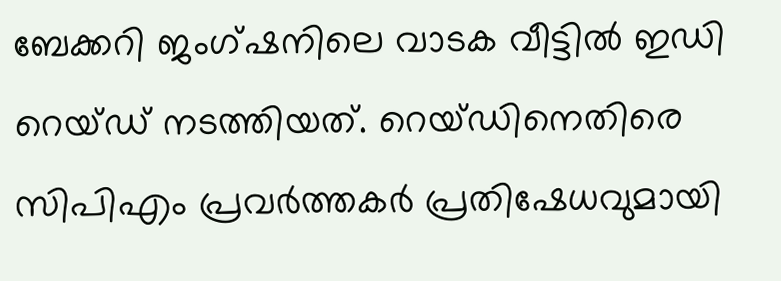ബേക്കറി ജംഗ്ഷനിലെ വാടക വീട്ടിൽ ഇഡി റെയ്ഡ് നടത്തിയത്. റെയ്ഡിനെതിരെ സിപിഎം പ്രവർത്തകർ പ്രതിഷേധവുമായി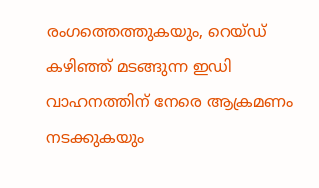രംഗത്തെത്തുകയും, റെയ്ഡ് കഴിഞ്ഞ് മടങ്ങുന്ന ഇഡി വാഹനത്തിന് നേരെ ആക്രമണം നടക്കുകയും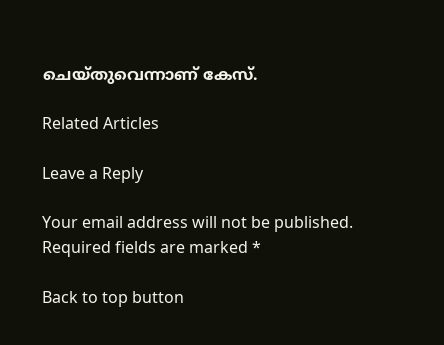ചെയ്തുവെന്നാണ് കേസ്.

Related Articles

Leave a Reply

Your email address will not be published. Required fields are marked *

Back to top button